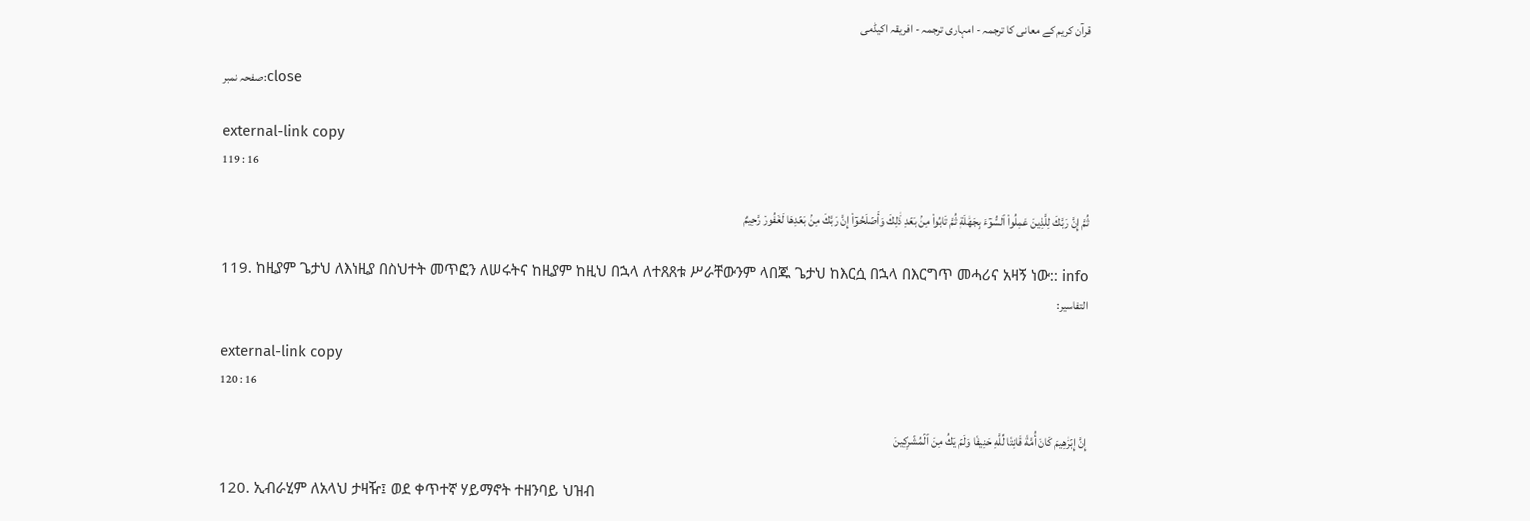قرآن کریم کے معانی کا ترجمہ - امہاری ترجمہ - افریقہ اکیڈمی

صفحہ نمبر:close

external-link copy
119 : 16

ثُمَّ إِنَّ رَبَّكَ لِلَّذِينَ عَمِلُواْ ٱلسُّوٓءَ بِجَهَٰلَةٖ ثُمَّ تَابُواْ مِنۢ بَعۡدِ ذَٰلِكَ وَأَصۡلَحُوٓاْ إِنَّ رَبَّكَ مِنۢ بَعۡدِهَا لَغَفُورٞ رَّحِيمٌ

119. ከዚያም ጌታህ ለእነዚያ በስህተት መጥፎን ለሠሩትና ከዚያም ከዚህ በኋላ ለተጸጸቱ ሥራቸውንም ላበጁ ጌታህ ከእርሷ በኋላ በእርግጥ መሓሪና አዛኝ ነው:: info
التفاسير:

external-link copy
120 : 16

إِنَّ إِبۡرَٰهِيمَ كَانَ أُمَّةٗ قَانِتٗا لِّلَّهِ حَنِيفٗا وَلَمۡ يَكُ مِنَ ٱلۡمُشۡرِكِينَ

120. ኢብራሂም ለአላህ ታዛዥ፤ ወደ ቀጥተኛ ሃይማኖት ተዘንባይ ህዝብ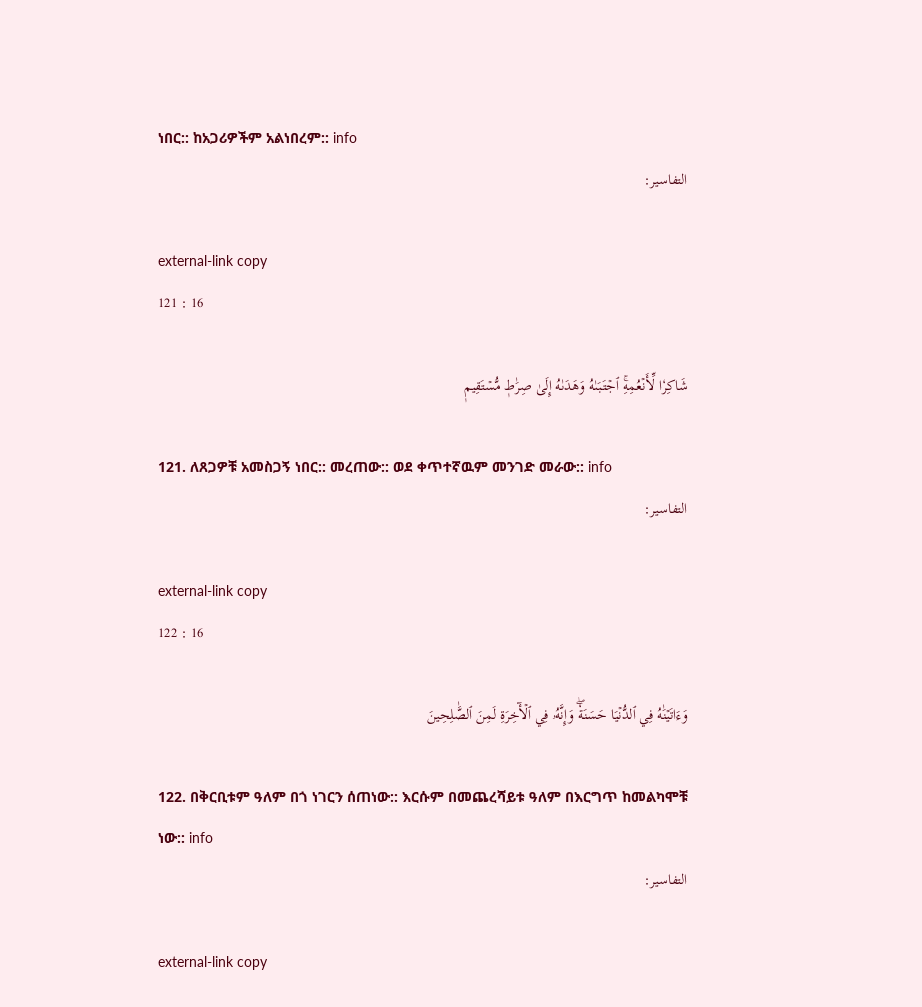ነበር:: ከአጋሪዎችም አልነበረም:: info
التفاسير:

external-link copy
121 : 16

شَاكِرٗا لِّأَنۡعُمِهِۚ ٱجۡتَبَىٰهُ وَهَدَىٰهُ إِلَىٰ صِرَٰطٖ مُّسۡتَقِيمٖ

121. ለጸጋዎቹ አመስጋኝ ነበር:: መረጠው:: ወደ ቀጥተኛዉም መንገድ መራው:: info
التفاسير:

external-link copy
122 : 16

وَءَاتَيۡنَٰهُ فِي ٱلدُّنۡيَا حَسَنَةٗۖ وَإِنَّهُۥ فِي ٱلۡأٓخِرَةِ لَمِنَ ٱلصَّٰلِحِينَ

122. በቅርቢቱም ዓለም በጎ ነገርን ሰጠነው:: እርሱም በመጨረሻይቱ ዓለም በእርግጥ ከመልካሞቹ ነው:: info
التفاسير:

external-link copy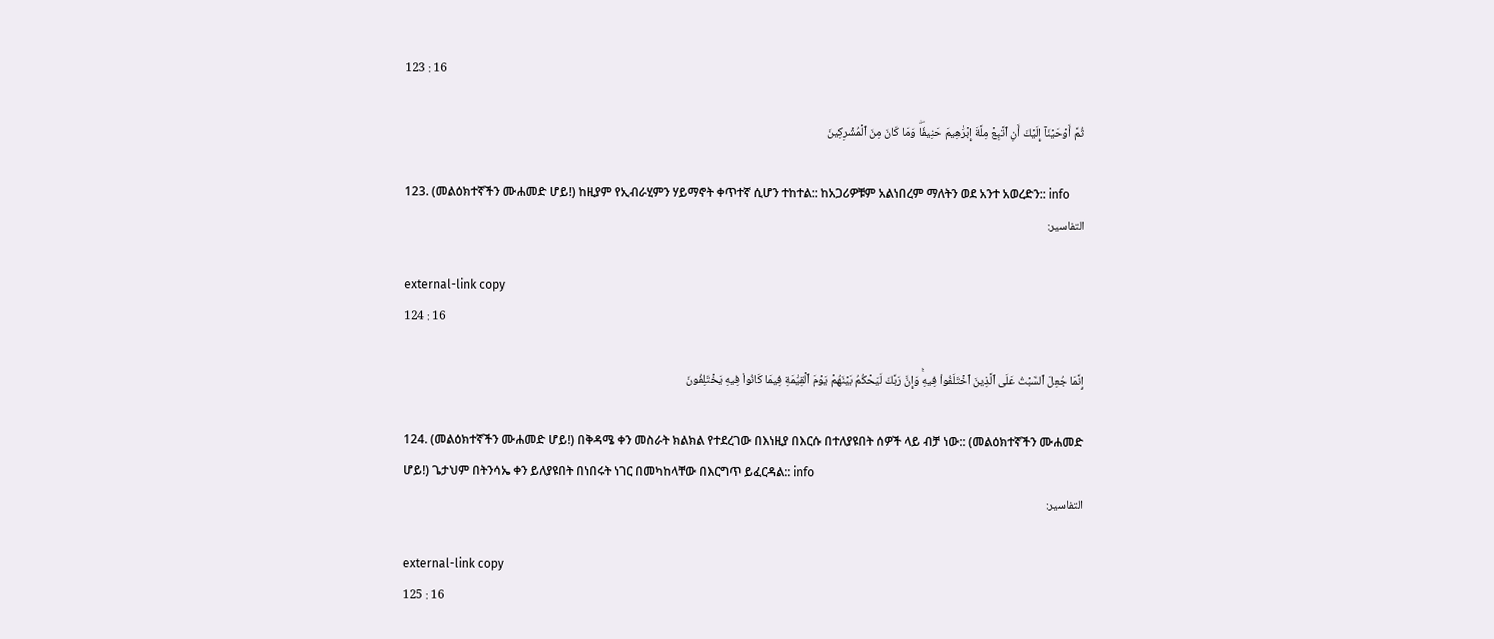123 : 16

ثُمَّ أَوۡحَيۡنَآ إِلَيۡكَ أَنِ ٱتَّبِعۡ مِلَّةَ إِبۡرَٰهِيمَ حَنِيفٗاۖ وَمَا كَانَ مِنَ ٱلۡمُشۡرِكِينَ

123. (መልዕክተኛችን ሙሐመድ ሆይ!) ከዚያም የኢብራሂምን ሃይማኖት ቀጥተኛ ሲሆን ተከተል:: ከአጋሪዎቹም አልነበረም ማለትን ወደ አንተ አወረድን:: info
التفاسير:

external-link copy
124 : 16

إِنَّمَا جُعِلَ ٱلسَّبۡتُ عَلَى ٱلَّذِينَ ٱخۡتَلَفُواْ فِيهِۚ وَإِنَّ رَبَّكَ لَيَحۡكُمُ بَيۡنَهُمۡ يَوۡمَ ٱلۡقِيَٰمَةِ فِيمَا كَانُواْ فِيهِ يَخۡتَلِفُونَ

124. (መልዕክተኛችን ሙሐመድ ሆይ!) በቅዳሜ ቀን መስራት ክልክል የተደረገው በእነዚያ በእርሱ በተለያዩበት ሰዎች ላይ ብቻ ነው:: (መልዕክተኛችን ሙሐመድ ሆይ!) ጌታህም በትንሳኤ ቀን ይለያዩበት በነበሩት ነገር በመካከላቸው በእርግጥ ይፈርዳል:: info
التفاسير:

external-link copy
125 : 16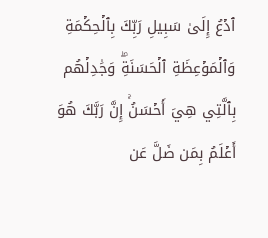ٱدۡعُ إِلَىٰ سَبِيلِ رَبِّكَ بِٱلۡحِكۡمَةِ وَٱلۡمَوۡعِظَةِ ٱلۡحَسَنَةِۖ وَجَٰدِلۡهُم بِٱلَّتِي هِيَ أَحۡسَنُۚ إِنَّ رَبَّكَ هُوَ أَعۡلَمُ بِمَن ضَلَّ عَن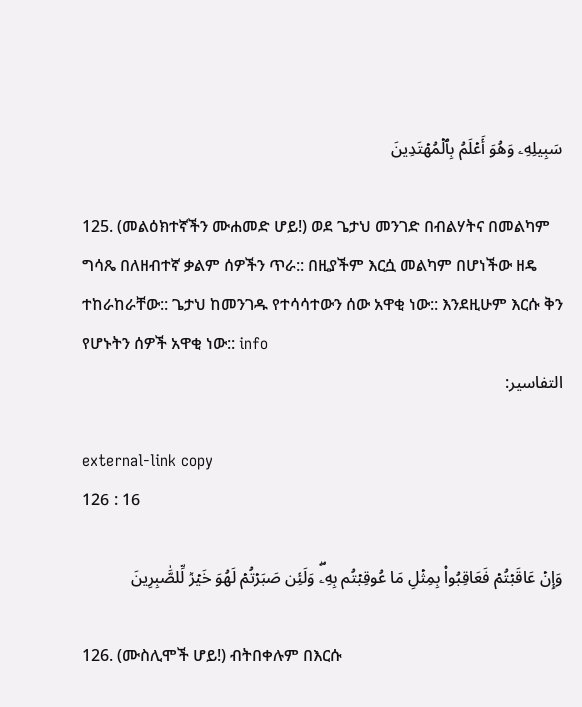سَبِيلِهِۦ وَهُوَ أَعۡلَمُ بِٱلۡمُهۡتَدِينَ

125. (መልዕክተኛችን ሙሐመድ ሆይ!) ወደ ጌታህ መንገድ በብልሃትና በመልካም ግሳጼ በለዘብተኛ ቃልም ሰዎችን ጥራ:: በዚያችም እርሷ መልካም በሆነችው ዘዴ ተከራከራቸው:: ጌታህ ከመንገዱ የተሳሳተውን ሰው አዋቂ ነው:: እንደዚሁም እርሱ ቅን የሆኑትን ሰዎች አዋቂ ነው:: info
التفاسير:

external-link copy
126 : 16

وَإِنۡ عَاقَبۡتُمۡ فَعَاقِبُواْ بِمِثۡلِ مَا عُوقِبۡتُم بِهِۦۖ وَلَئِن صَبَرۡتُمۡ لَهُوَ خَيۡرٞ لِّلصَّٰبِرِينَ

126. (ሙስሊሞች ሆይ!) ብትበቀሉም በእርሱ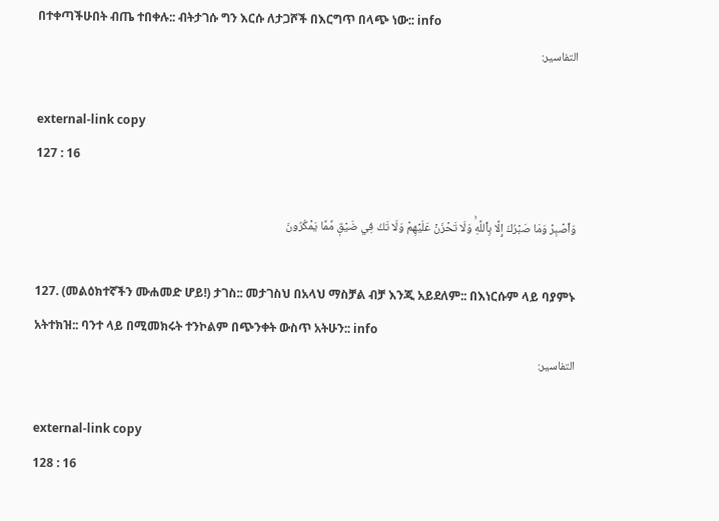በተቀጣችሁበት ብጤ ተበቀሉ:: ብትታገሱ ግን እርሱ ለታጋሾች በእርግጥ በላጭ ነው:: info
التفاسير:

external-link copy
127 : 16

وَٱصۡبِرۡ وَمَا صَبۡرُكَ إِلَّا بِٱللَّهِۚ وَلَا تَحۡزَنۡ عَلَيۡهِمۡ وَلَا تَكُ فِي ضَيۡقٖ مِّمَّا يَمۡكُرُونَ

127. (መልዕክተኛችን ሙሐመድ ሆይ!) ታገስ:: መታገስህ በአላህ ማስቻል ብቻ እንጂ አይደለም:: በእነርሱም ላይ ባያምኑ አትተክዝ:: ባንተ ላይ በሚመክሩት ተንኮልም በጭንቀት ውስጥ አትሁን:: info
التفاسير:

external-link copy
128 : 16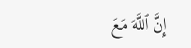إِنَّ ٱللَّهَ مَعَ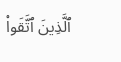ٱلَّذِينَ ٱتَّقَواْ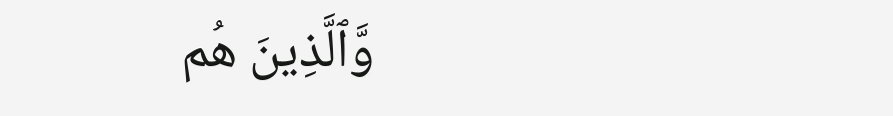وَّٱلَّذِينَ هُم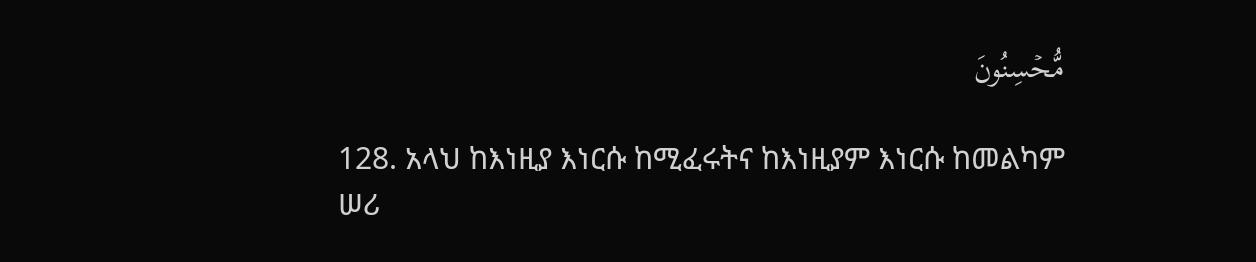مُّحۡسِنُونَ

128. አላህ ከእነዚያ እነርሱ ከሚፈሩትና ከእነዚያም እነርሱ ከመልካም ሠሪ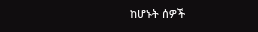ከሆኑት ሰዎች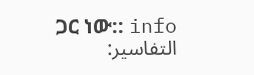ጋር ነው:: info
التفاسير: